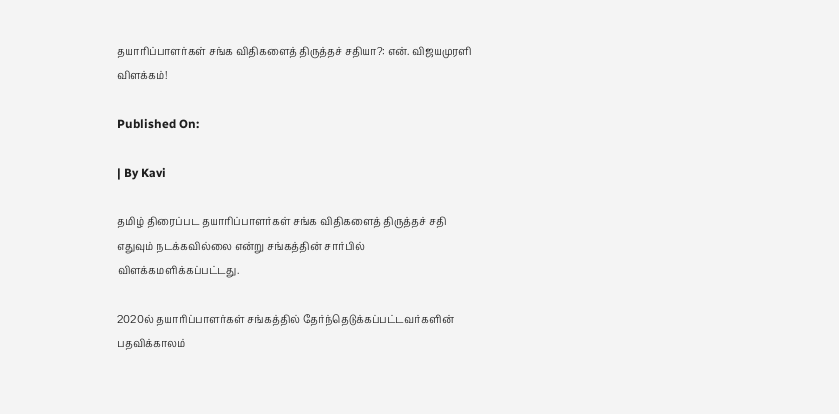தயாரிப்பாளர்கள் சங்க விதிகளைத் திருத்தச் சதியா?: என். விஜயமுரளி விளக்கம்!

Published On:

| By Kavi

தமிழ் திரைப்பட தயாரிப்பாளர்கள் சங்க விதிகளைத் திருத்தச் சதி எதுவும் நடக்கவில்லை என்று சங்கத்தின் சார்பில் விளக்கமளிக்கப்பட்டது.

2020ல் தயாரிப்பாளர்கள் சங்கத்தில் தேர்ந்தெடுக்கப்பட்டவர்களின் பதவிக்காலம்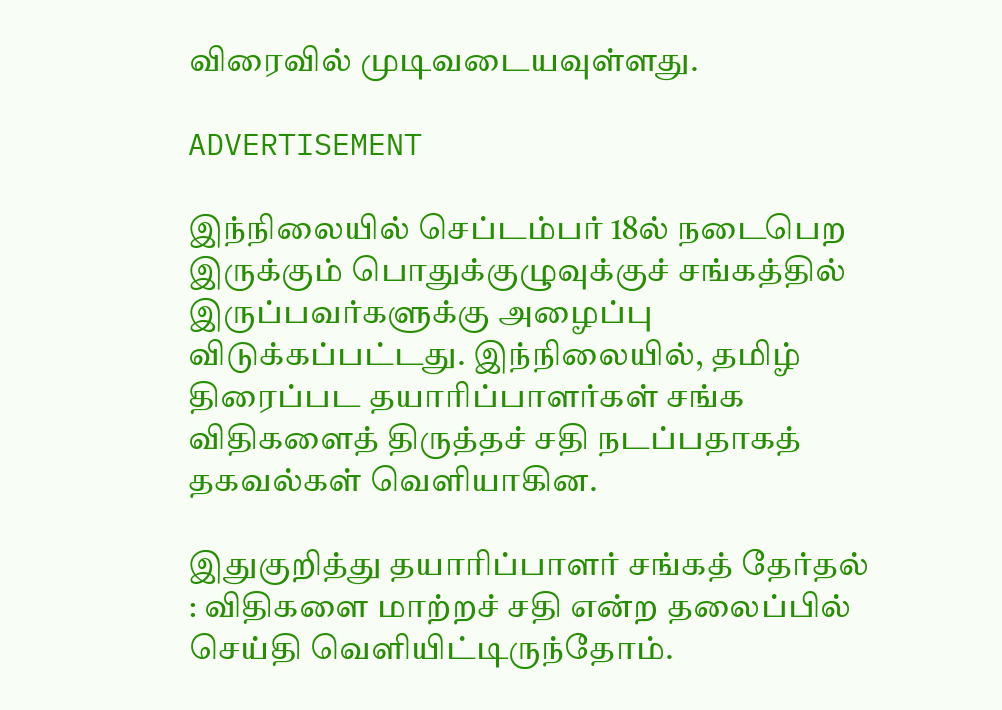விரைவில் முடிவடையவுள்ளது.

ADVERTISEMENT

இந்நிலையில் செப்டம்பர் 18ல் நடைபெற இருக்கும் பொதுக்குழுவுக்குச் சங்கத்தில் இருப்பவர்களுக்கு அழைப்பு விடுக்கப்பட்டது. இந்நிலையில், தமிழ் திரைப்பட தயாரிப்பாளர்கள் சங்க விதிகளைத் திருத்தச் சதி நடப்பதாகத் தகவல்கள் வெளியாகின.

இதுகுறித்து தயாரிப்பாளர் சங்கத் தேர்தல் : விதிகளை மாற்றச் சதி என்ற தலைப்பில் செய்தி வெளியிட்டிருந்தோம்.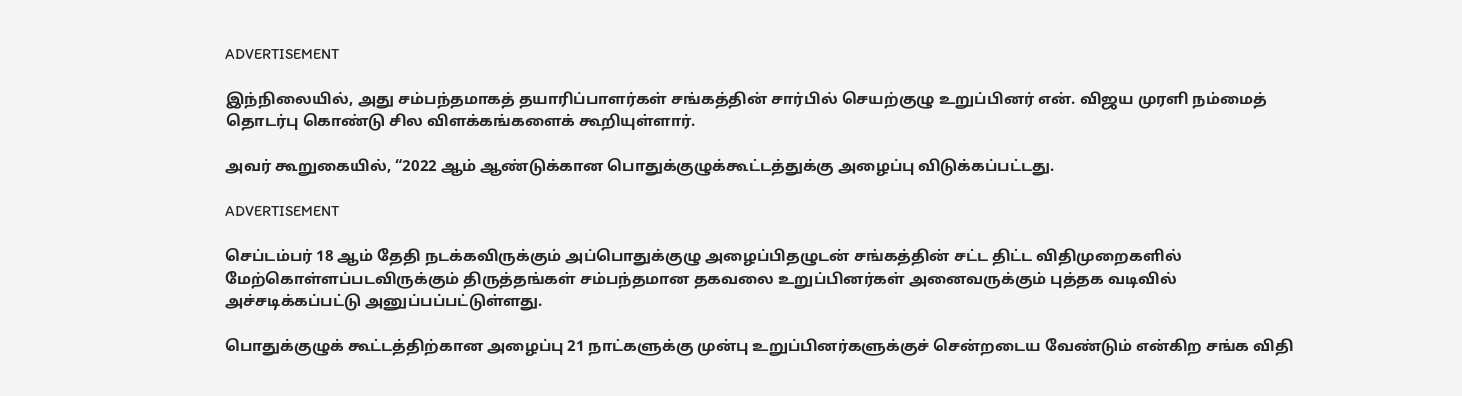ADVERTISEMENT

இந்நிலையில், அது சம்பந்தமாகத் தயாரிப்பாளர்கள் சங்கத்தின் சார்பில் செயற்குழு உறுப்பினர் என். விஜய முரளி நம்மைத் தொடர்பு கொண்டு சில விளக்கங்களைக் கூறியுள்ளார்.

அவர் கூறுகையில், “2022 ஆம் ஆண்டுக்கான பொதுக்குழுக்கூட்டத்துக்கு அழைப்பு விடுக்கப்பட்டது.

ADVERTISEMENT

செப்டம்பர் 18 ஆம் தேதி நடக்கவிருக்கும் அப்பொதுக்குழு அழைப்பிதழுடன் சங்கத்தின் சட்ட திட்ட விதிமுறைகளில் மேற்கொள்ளப்படவிருக்கும் திருத்தங்கள் சம்பந்தமான தகவலை உறுப்பினர்கள் அனைவருக்கும் புத்தக வடிவில் அச்சடிக்கப்பட்டு அனுப்பப்பட்டுள்ளது.

பொதுக்குழுக் கூட்டத்திற்கான அழைப்பு 21 நாட்களுக்கு முன்பு உறுப்பினர்களுக்குச் சென்றடைய வேண்டும் என்கிற சங்க விதி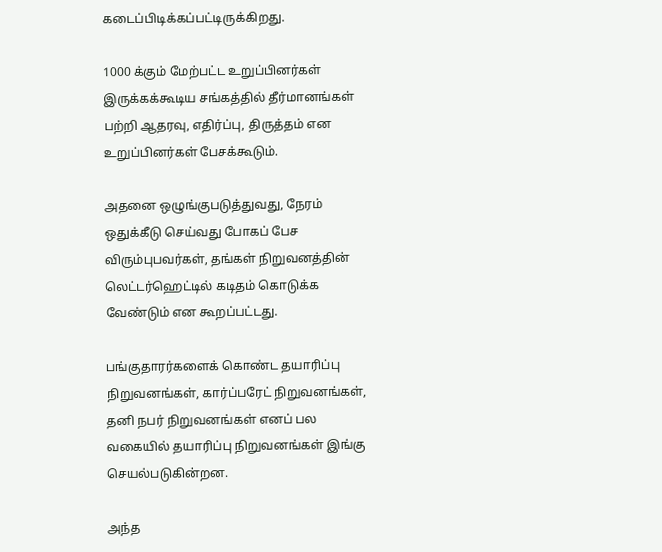கடைப்பிடிக்கப்பட்டிருக்கிறது.

1000 க்கும் மேற்பட்ட உறுப்பினர்கள் இருக்கக்கூடிய சங்கத்தில் தீர்மானங்கள் பற்றி ஆதரவு, எதிர்ப்பு, திருத்தம் என உறுப்பினர்கள் பேசக்கூடும்.

அதனை ஒழுங்குபடுத்துவது, நேரம் ஒதுக்கீடு செய்வது போகப் பேச விரும்புபவர்கள், தங்கள் நிறுவனத்தின் லெட்டர்ஹெட்டில் கடிதம் கொடுக்க வேண்டும் என கூறப்பட்டது.

பங்குதாரர்களைக் கொண்ட தயாரிப்பு நிறுவனங்கள், கார்ப்பரேட் நிறுவனங்கள், தனி நபர் நிறுவனங்கள் எனப் பல வகையில் தயாரிப்பு நிறுவனங்கள் இங்கு செயல்படுகின்றன.

அந்த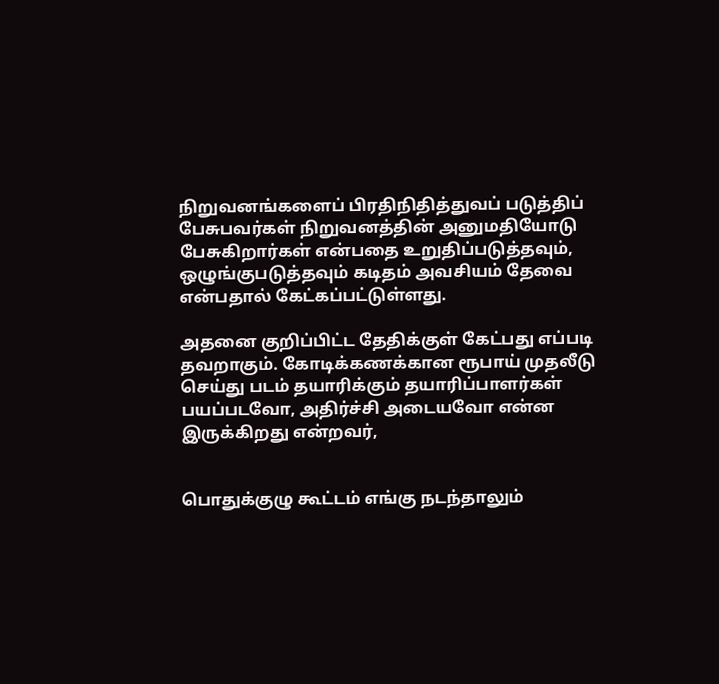நிறுவனங்களைப் பிரதிநிதித்துவப் படுத்திப் பேசுபவர்கள் நிறுவனத்தின் அனுமதியோடு பேசுகிறார்கள் என்பதை உறுதிப்படுத்தவும், ஒழுங்குபடுத்தவும் கடிதம் அவசியம் தேவை என்பதால் கேட்கப்பட்டுள்ளது.

அதனை குறிப்பிட்ட தேதிக்குள் கேட்பது எப்படி தவறாகும். கோடிக்கணக்கான ரூபாய் முதலீடு செய்து படம் தயாரிக்கும் தயாரிப்பாளர்கள் பயப்படவோ, அதிர்ச்சி அடையவோ என்ன இருக்கிறது என்றவர்,


பொதுக்குழு கூட்டம் எங்கு நடந்தாலும்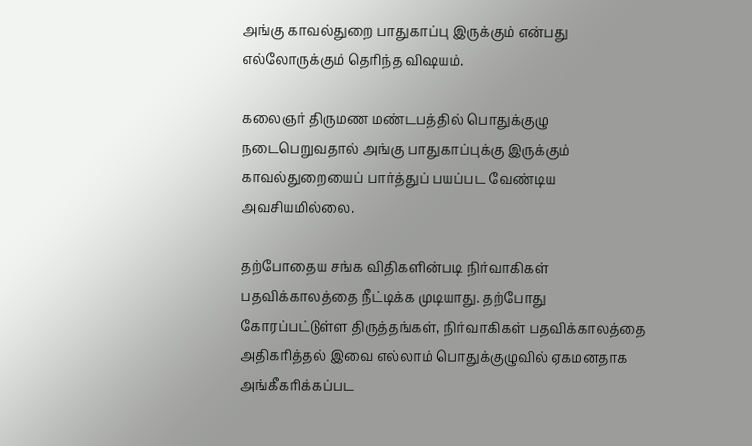அங்கு காவல்துறை பாதுகாப்பு இருக்கும் என்பது எல்லோருக்கும் தெரிந்த விஷயம்.

கலைஞர் திருமண மண்டபத்தில் பொதுக்குழு நடைபெறுவதால் அங்கு பாதுகாப்புக்கு இருக்கும் காவல்துறையைப் பார்த்துப் பயப்பட வேண்டிய அவசியமில்லை.

தற்போதைய சங்க விதிகளின்படி நிர்வாகிகள் பதவிக்காலத்தை நீட்டிக்க முடியாது. தற்போது கோரப்பட்டுள்ள திருத்தங்கள், நிர்வாகிகள் பதவிக்காலத்தை அதிகரித்தல் இவை எல்லாம் பொதுக்குழுவில் ஏகமனதாக அங்கீகரிக்கப்பட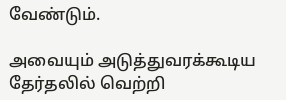வேண்டும்.

அவையும் அடுத்துவரக்கூடிய தேர்தலில் வெற்றி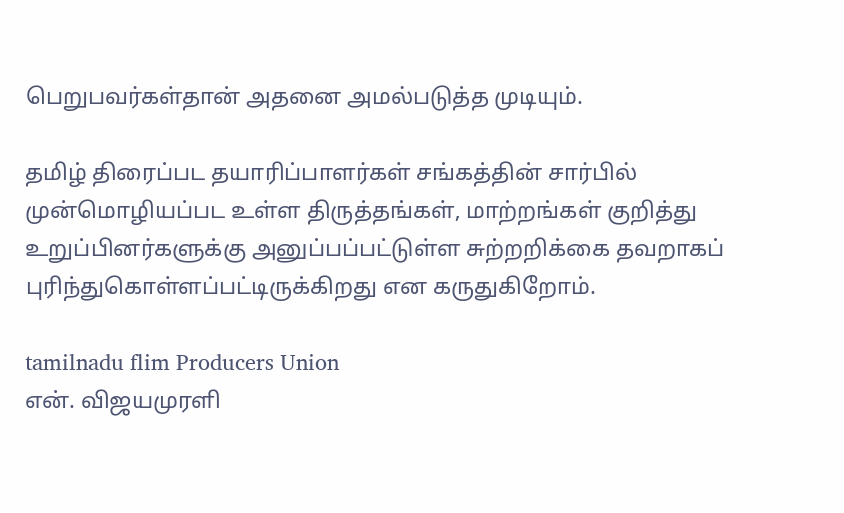பெறுபவர்கள்தான் அதனை அமல்படுத்த முடியும்.

தமிழ் திரைப்பட தயாரிப்பாளர்கள் சங்கத்தின் சார்பில் முன்மொழியப்பட உள்ள திருத்தங்கள், மாற்றங்கள் குறித்து உறுப்பினர்களுக்கு அனுப்பப்பட்டுள்ள சுற்றறிக்கை தவறாகப் புரிந்துகொள்ளப்பட்டிருக்கிறது என கருதுகிறோம்.

tamilnadu flim Producers Union
என். விஜயமுரளி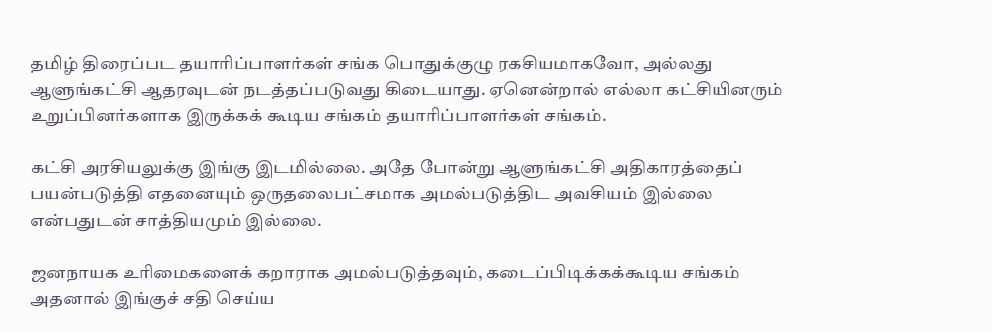தமிழ் திரைப்பட தயாரிப்பாளர்கள் சங்க பொதுக்குழு ரகசியமாகவோ, அல்லது ஆளுங்கட்சி ஆதரவுடன் நடத்தப்படுவது கிடையாது. ஏனென்றால் எல்லா கட்சியினரும் உறுப்பினர்களாக இருக்கக் கூடிய சங்கம் தயாரிப்பாளர்கள் சங்கம்.

கட்சி அரசியலுக்கு இங்கு இடமில்லை. அதே போன்று ஆளுங்கட்சி அதிகாரத்தைப் பயன்படுத்தி எதனையும் ஒருதலைபட்சமாக அமல்படுத்திட அவசியம் இல்லை என்பதுடன் சாத்தியமும் இல்லை.

ஜனநாயக உரிமைகளைக் கறாராக அமல்படுத்தவும், கடைப்பிடிக்கக்கூடிய சங்கம் அதனால் இங்குச் சதி செய்ய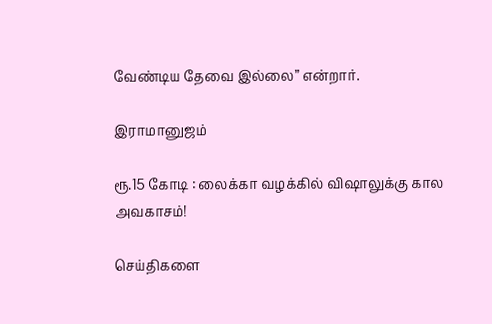வேண்டிய தேவை இல்லை” என்றார்.

இராமானுஜம்

ரூ.15 கோடி : லைக்கா வழக்கில் விஷாலுக்கு கால அவகாசம்!

செய்திகளை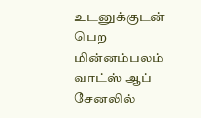உடனுக்குடன் பெற மின்னம்பலம் வாட்ஸ் ஆப் சேனலில்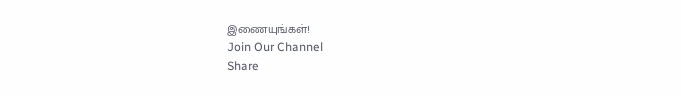இணையுங்கள்!
Join Our Channel
Share